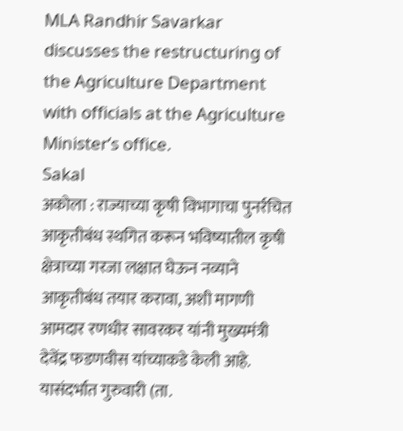MLA Randhir Savarkar discusses the restructuring of the Agriculture Department with officials at the Agriculture Minister’s office.
Sakal
अकोला : राज्याच्या कृषी विभागाचा पुनर्रचित आकृतीबंध स्थगित करून भविष्यातील कृषी क्षेत्राच्या गरजा लक्षात घेऊन नव्याने आकृतीबंध तयार करावा, अशी मागणी आमदार रणधीर सावरकर यांनी मुख्यमंत्री देवेंद्र फडणवीस यांच्याकडे केली आहे. यासंदर्भात गुरुवारी (ता.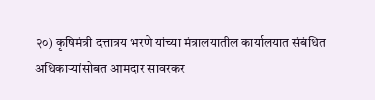२०) कृषिमंत्री दत्तात्रय भरणे यांच्या मंत्रालयातील कार्यालयात संबंधित अधिकाऱ्यांसोबत आमदार सावरकर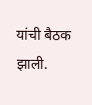यांची बैठक झाली.